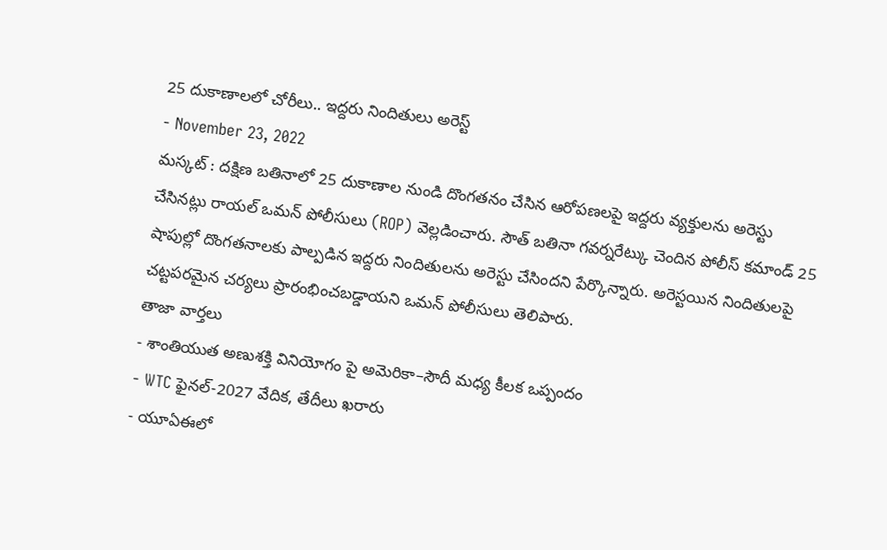25 దుకాణాలలో చోరీలు.. ఇద్దరు నిందితులు అరెస్ట్
- November 23, 2022
మస్కట్ : దక్షిణ బతినాలో 25 దుకాణాల నుండి దొంగతనం చేసిన ఆరోపణలపై ఇద్దరు వ్యక్తులను అరెస్టు చేసినట్లు రాయల్ ఒమన్ పోలీసులు (ROP) వెల్లడించారు. సౌత్ బతినా గవర్నరేట్కు చెందిన పోలీస్ కమాండ్ 25 షాపుల్లో దొంగతనాలకు పాల్పడిన ఇద్దరు నిందితులను అరెస్టు చేసిందని పేర్కొన్నారు. అరెస్టయిన నిందితులపై చట్టపరమైన చర్యలు ప్రారంభించబడ్డాయని ఒమన్ పోలీసులు తెలిపారు.
తాజా వార్తలు
- శాంతియుత అణుశక్తి వినియోగం పై అమెరికా–సౌదీ మధ్య కీలక ఒప్పందం
- WTC ఫైనల్-2027 వేదిక, తేదీలు ఖరారు
- యూఏఈలో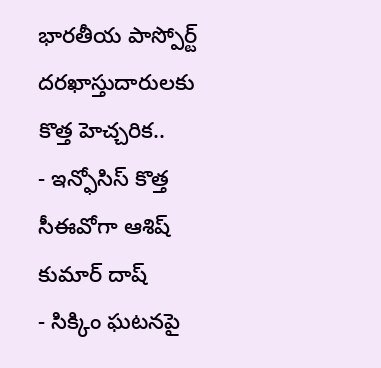భారతీయ పాస్పోర్ట్ దరఖాస్తుదారులకు కొత్త హెచ్చరిక..
- ఇన్ఫోసిస్ కొత్త సీఈవోగా ఆశిష్ కుమార్ దాష్
- సిక్కిం ఘటనపై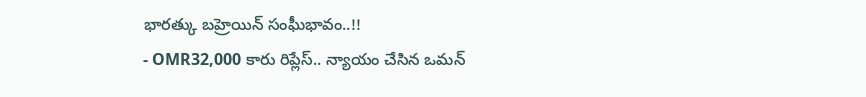భారత్కు బహ్రెయిన్ సంఘీభావం..!!
- OMR32,000 కారు రిప్లేస్.. న్యాయం చేసిన ఒమన్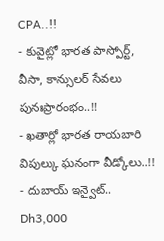CPA..!!
- కువైట్లో భారత పాస్పోర్ట్, వీసా, కాన్సులర్ సేవలు పునఃప్రారంభం..!!
- ఖతార్లో భారత రాయబారి విపుల్కు ఘనంగా వీడ్కోలు..!!
- దుబాయ్ ఇన్వైట్.. Dh3,000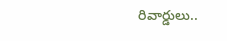రివార్డులు..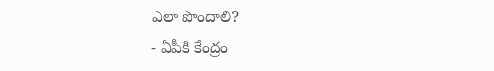ఎలా పొందాలి?
- ఏపీకి కేంద్రం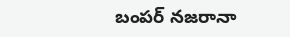బంపర్ నజరానా